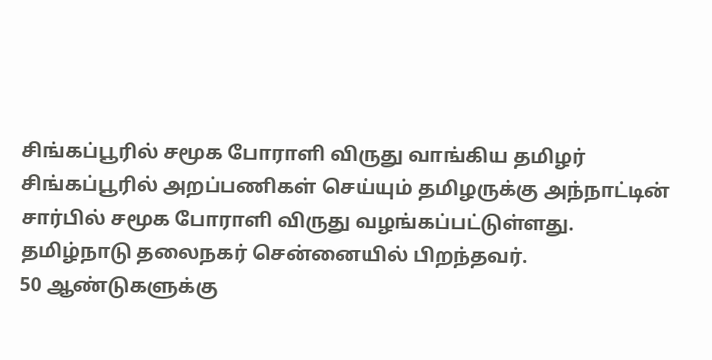சிங்கப்பூரில் சமூக போராளி விருது வாங்கிய தமிழர்
சிங்கப்பூரில் அறப்பணிகள் செய்யும் தமிழருக்கு அந்நாட்டின் சார்பில் சமூக போராளி விருது வழங்கப்பட்டுள்ளது.
தமிழ்நாடு தலைநகர் சென்னையில் பிறந்தவர்.
50 ஆண்டுகளுக்கு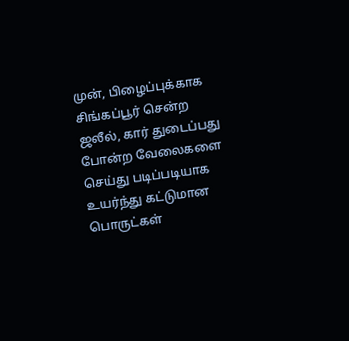முன், பிழைப்புக்காக சிங்கப்பூர் சென்ற ஜலீல், கார் துடைப்பது போன்ற வேலைகளை செய்து படிப்படியாக உயர்ந்து கட்டுமான பொருட்கள்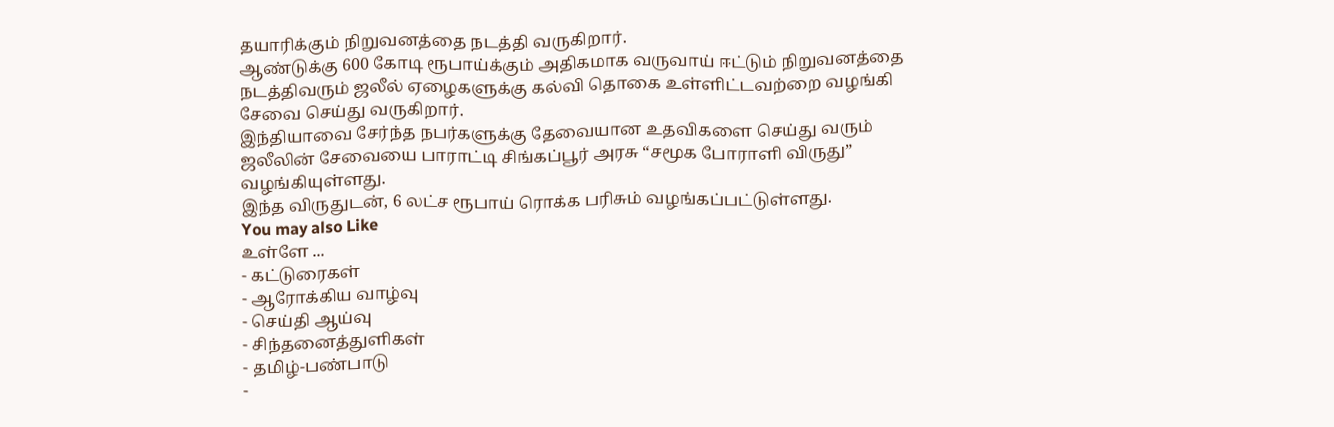தயாரிக்கும் நிறுவனத்தை நடத்தி வருகிறார்.
ஆண்டுக்கு 600 கோடி ரூபாய்க்கும் அதிகமாக வருவாய் ஈட்டும் நிறுவனத்தை நடத்திவரும் ஜலீல் ஏழைகளுக்கு கல்வி தொகை உள்ளிட்டவற்றை வழங்கி சேவை செய்து வருகிறார்.
இந்தியாவை சேர்ந்த நபர்களுக்கு தேவையான உதவிகளை செய்து வரும் ஜலீலின் சேவையை பாராட்டி சிங்கப்பூர் அரசு “சமூக போராளி விருது” வழங்கியுள்ளது.
இந்த விருதுடன், 6 லட்ச ரூபாய் ரொக்க பரிசும் வழங்கப்பட்டுள்ளது.
You may also Like
உள்ளே ...
- கட்டுரைகள்
- ஆரோக்கிய வாழ்வு
- செய்தி ஆய்வு
- சிந்தனைத்துளிகள்
- தமிழ்-பண்பாடு
-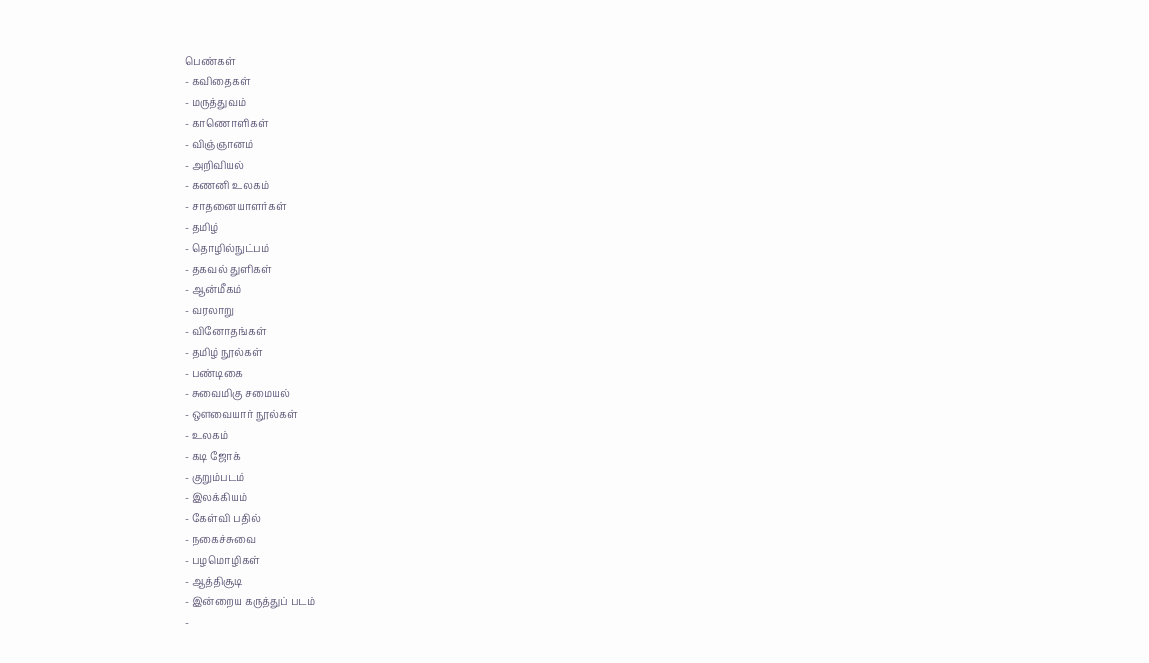பெண்கள்
- கவிதைகள்
- மருத்துவம்
- காணொளிகள்
- விஞ்ஞானம்
- அறிவியல்
- கணனி உலகம்
- சாதனையாளர்கள்
- தமிழ்
- தொழில்நுட்பம்
- தகவல் துளிகள்
- ஆன்மீகம்
- வரலாறு
- வினோதங்கள்
- தமிழ் நூல்கள்
- பண்டிகை
- சுவைமிகு சமையல்
- ஔவையார் நூல்கள்
- உலகம்
- கடி ஜோக்
- குறும்படம்
- இலக்கியம்
- கேள்வி பதில்
- நகைச்சுவை
- பழமொழிகள்
- ஆத்திசூடி
- இன்றைய கருத்துப் படம்
-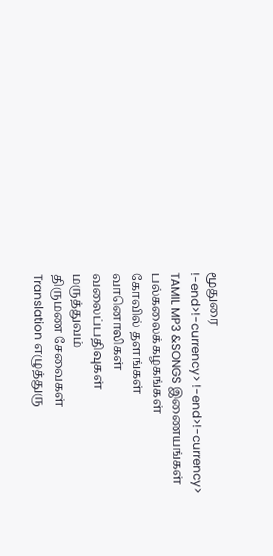மூதுரை
!-end>!-currency> !-end>!-currency>
TAMIL MP3 &SONGS இணையங்கள்
பல்கலைக்கழகங்கள்
கோவில் தளங்கள்
வானொலிகள்
வலைப்பதிவுகள்
மருத்துவம்
திருமண சேவைகள்
Translation எழுத்துரு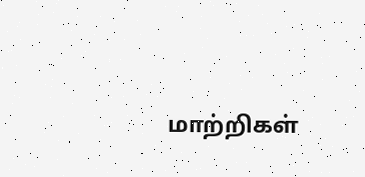மாற்றிகள்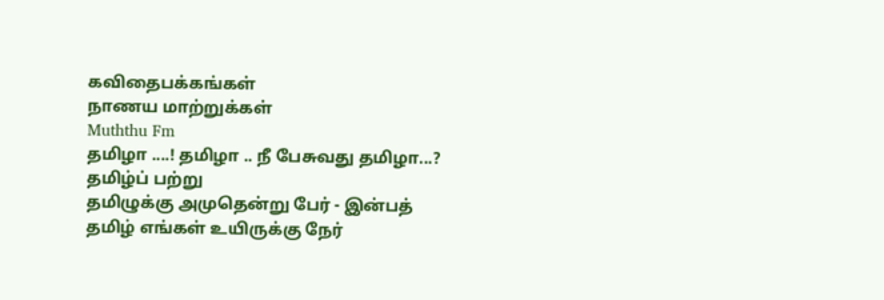கவிதைபக்கங்கள்
நாணய மாற்றுக்கள்
Muththu Fm
தமிழா ....! தமிழா .. நீ பேசுவது தமிழா...?
தமிழ்ப் பற்று
தமிழுக்கு அமுதென்று பேர் - இன்பத்
தமிழ் எங்கள் உயிருக்கு நேர்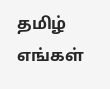தமிழ் எங்கள்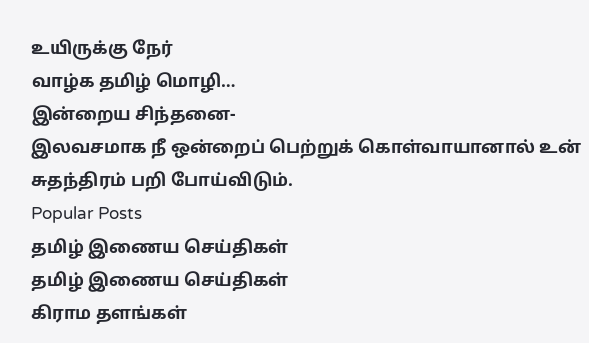உயிருக்கு நேர்
வாழ்க தமிழ் மொழி…
இன்றைய சிந்தனை-
இலவசமாக நீ ஒன்றைப் பெற்றுக் கொள்வாயானால் உன் சுதந்திரம் பறி போய்விடும்.
Popular Posts
தமிழ் இணைய செய்திகள்
தமிழ் இணைய செய்திகள்
கிராம தளங்கள்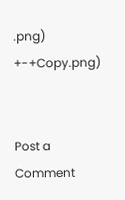.png)
+-+Copy.png)


Post a Comment